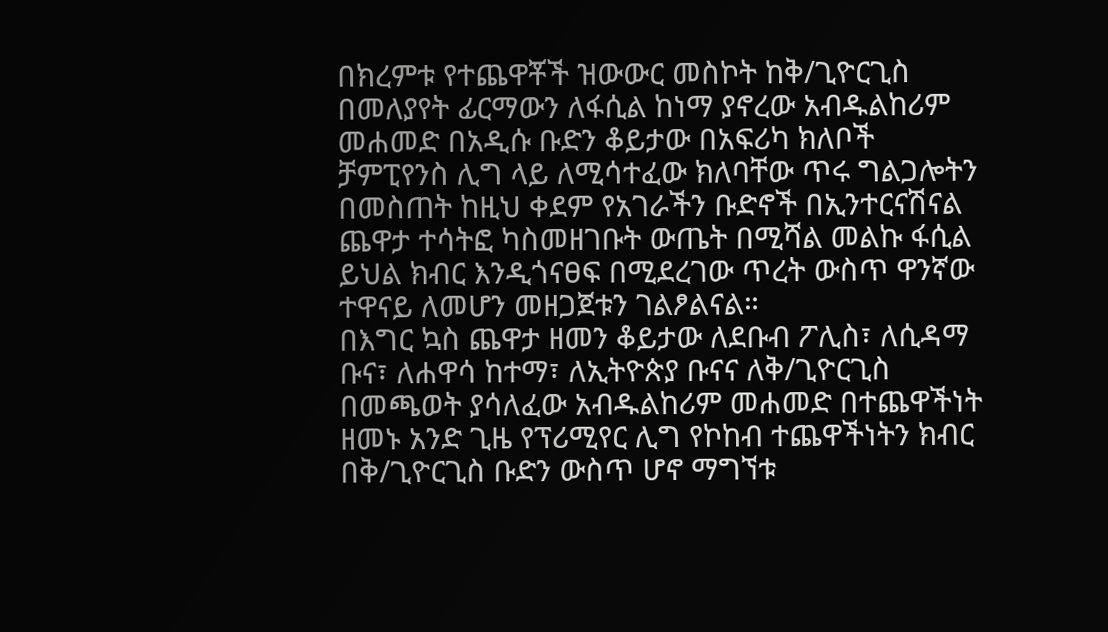በክረምቱ የተጨዋቾች ዝውውር መስኮት ከቅ/ጊዮርጊስ በመለያየት ፊርማውን ለፋሲል ከነማ ያኖረው አብዱልከሪም መሐመድ በአዲሱ ቡድን ቆይታው በአፍሪካ ክለቦች ቻምፒየንስ ሊግ ላይ ለሚሳተፈው ክለባቸው ጥሩ ግልጋሎትን በመስጠት ከዚህ ቀደም የአገራችን ቡድኖች በኢንተርናሽናል ጨዋታ ተሳትፎ ካስመዘገቡት ውጤት በሚሻል መልኩ ፋሲል ይህል ክብር እንዲጎናፀፍ በሚደረገው ጥረት ውስጥ ዋንኛው ተዋናይ ለመሆን መዘጋጀቱን ገልፆልናል።
በእግር ኳስ ጨዋታ ዘመን ቆይታው ለደቡብ ፖሊስ፣ ለሲዳማ ቡና፣ ለሐዋሳ ከተማ፣ ለኢትዮጵያ ቡናና ለቅ/ጊዮርጊስ በመጫወት ያሳለፈው አብዱልከሪም መሐመድ በተጨዋችነት ዘመኑ አንድ ጊዜ የፕሪሚየር ሊግ የኮከብ ተጨዋችነትን ክብር በቅ/ጊዮርጊስ ቡድን ውስጥ ሆኖ ማግኘቱ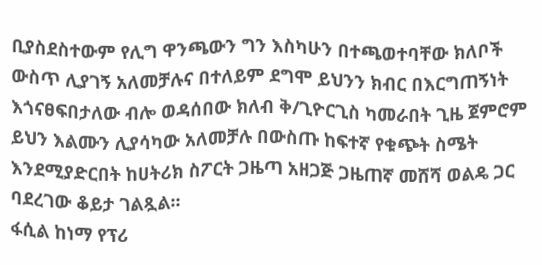ቢያስደስተውም የሊግ ዋንጫውን ግን እስካሁን በተጫወተባቸው ክለቦች ውስጥ ሊያገኝ አለመቻሉና በተለይም ደግሞ ይህንን ክብር በእርግጠኝነት እጎናፀፍበታለው ብሎ ወዳሰበው ክለብ ቅ/ጊዮርጊስ ካመራበት ጊዜ ጀምሮም ይህን እልሙን ሊያሳካው አለመቻሉ በውስጡ ከፍተኛ የቁጭት ስሜት እንደሚያድርበት ከሀትሪክ ስፖርት ጋዜጣ አዘጋጅ ጋዜጠኛ መሸሻ ወልዴ ጋር ባደረገው ቆይታ ገልጿል።
ፋሲል ከነማ የፕሪ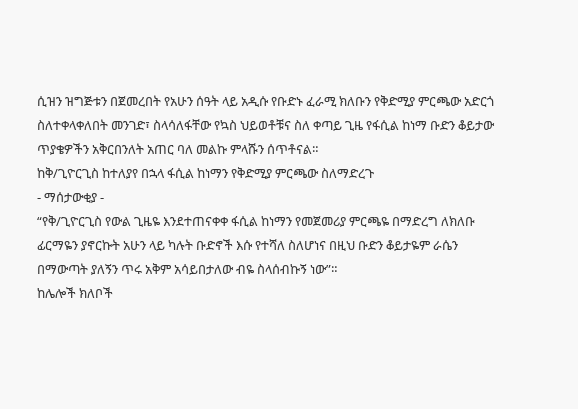ሲዝን ዝግጅቱን በጀመረበት የአሁን ሰዓት ላይ አዲሱ የቡድኑ ፈራሚ ክለቡን የቅድሚያ ምርጫው አድርጎ ስለተቀላቀለበት መንገድ፣ ስላሳለፋቸው የኳስ ህይወቶቹና ስለ ቀጣይ ጊዜ የፋሲል ከነማ ቡድን ቆይታው ጥያቄዎችን አቅርበንለት አጠር ባለ መልኩ ምላሹን ሰጥቶናል።
ከቅ/ጊዮርጊስ ከተለያየ በኋላ ፋሲል ከነማን የቅድሚያ ምርጫው ስለማድረጉ
- ማሰታውቂያ -
“የቅ/ጊዮርጊስ የውል ጊዜዬ እንደተጠናቀቀ ፋሲል ከነማን የመጀመሪያ ምርጫዬ በማድረግ ለክለቡ ፊርማዬን ያኖርኩት አሁን ላይ ካሉት ቡድኖች እሱ የተሻለ ስለሆነና በዚህ ቡድን ቆይታዬም ራሴን በማውጣት ያለኝን ጥሩ አቅም አሳይበታለው ብዬ ስላሰብኩኝ ነው”።
ከሌሎች ክለቦች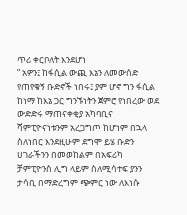ጥሪ ቀርቦለት እንደሆነ
” አዎን፤ ከፋሲል ውጪ እኔን ለመውሰድ የጠየቁኝ ቡድኖች ነበሩ፤ ያም ሆኖ ግን ፋሲል ከነማ ከእኔ ጋር ግንኙነትን ጀምሮ የነበረው ወደ ውድድሩ ማጠናቀቂያ አካባቢና ሻምፒዮናነቱንም አረጋግጦ ከሆነም በኋላ ስለነበር እንደዚሁም ደግሞ ይሄ ቡድን ሀገራችንን በመወከልም በአፍሪካ ቻምፒዮንስ ሊግ ላይም ስለሚሳተፍ ያንን ታሳቢ በማድረግም ጭምር ነው ለእነሱ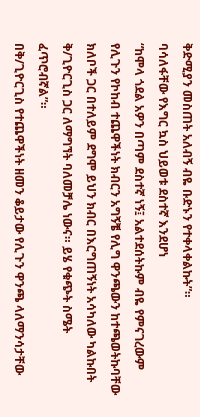ቅድሚያን መስጠት አለብኝ ብዬ ቡድኑን የተቀላቀልኩት”።
ባሳለፋቸው የእግር ኳስ ህይወቱ ደስተኛ እንደሆነ
“ከሞላ ጎደል አዎን በጣም ደስተኛ ነኝ፤ አልተደሰትኩም ብዬ የምናገረውም የሊጉን የኮከብ ተጨዋችነት ክብርን አግኝቼ የሊግ ዋንጫውን ከተጫወትኩባቸው ክለቦች ጋር በተለይም ደግሞ ይህን ክብር በእርግጠኝነት አሳካለው ካልኩበት ቅ/ጊዮርጊስ ጋር ለማግኘት ባለመቻሌ ነውና። ይሄ የቁጭት ስሜት ፈጥሮብኛል”።
በቅ/ጊዮርጊስ የተጨዋችነት ዘመን ቆይታው የሊጉን ዋንጫ ላለማንሳታቸው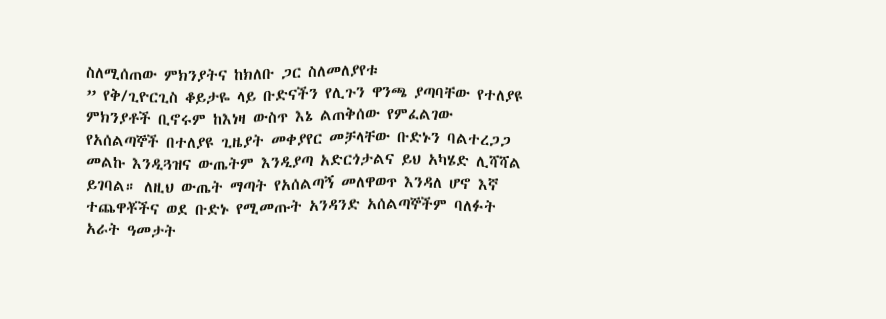ስለሚሰጠው ምክንያትና ከክለቡ ጋር ስለመለያየቱ
” የቅ/ጊዮርጊስ ቆይታዬ ላይ ቡድናችን የሊጉን ዋንጫ ያጣባቸው የተለያዩ ምክንያቶች ቢኖሩም ከእነዛ ውስጥ እኔ ልጠቅሰው የምፈልገው የአሰልጣኞች በተለያዩ ጊዜያት መቀያየር መቻላቸው ቡድኑን ባልተረጋጋ መልኩ እንዲጓዝና ውጤትም እንዲያጣ አድርጎታልና ይህ አካሄድ ሊሻሻል ይገባል። ለዚህ ውጤት ማጣት የአሰልጣኝ መለዋወጥ እንዳለ ሆኖ እኛ ተጨዋቾችና ወደ ቡድኑ የሚመጡት አንዳንድ አሰልጣኞችም ባለፉት አራት ዓመታት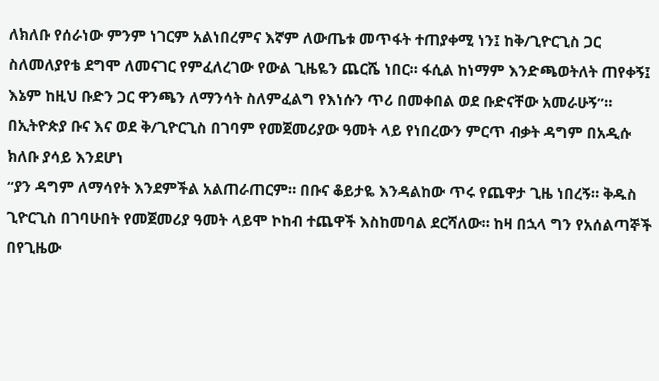ለክለቡ የሰራነው ምንም ነገርም አልነበረምና እኛም ለውጤቱ መጥፋት ተጠያቀሚ ነን፤ ከቅ/ጊዮርጊስ ጋር ስለመለያየቴ ደግሞ ለመናገር የምፈለረገው የውል ጊዜዬን ጨርሼ ነበር። ፋሲል ከነማም እንድጫወትለት ጠየቀኝ፤ እኔም ከዚህ ቡድን ጋር ዋንጫን ለማንሳት ስለምፈልግ የእነሱን ጥሪ በመቀበል ወደ ቡድናቸው አመራሁኝ”።
በኢትዮጵያ ቡና እና ወደ ቅ/ጊዮርጊስ በገባም የመጀመሪያው ዓመት ላይ የነበረውን ምርጥ ብቃት ዳግም በአዲሱ ክለቡ ያሳይ እንደሆነ
“ያን ዳግም ለማሳየት እንደምችል አልጠራጠርም። በቡና ቆይታዬ እንዳልከው ጥሩ የጨዋታ ጊዜ ነበረኝ። ቅዱስ ጊዮርጊስ በገባሁበት የመጀመሪያ ዓመት ላይሞ ኮከብ ተጨዋች እስከመባል ደርሻለው። ከዛ በኋላ ግን የአሰልጣኞች በየጊዜው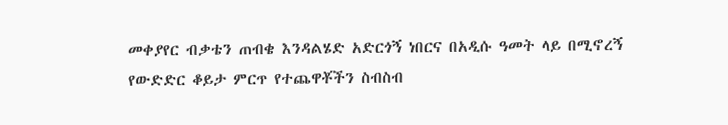መቀያየር ብቃቴን ጠብቄ እንዳልሄድ አድርጎኝ ነበርና በአዲሱ ዓመት ላይ በሚኖረኝ የውድድር ቆይታ ምርጥ የተጨዋቾችን ስብስብ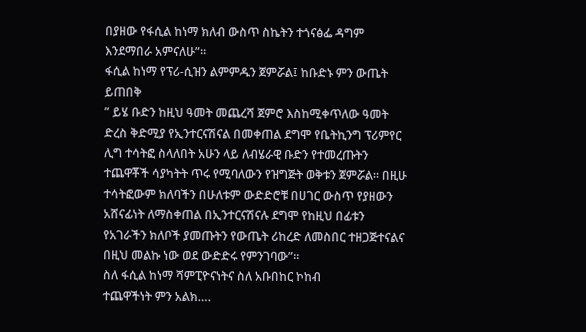በያዘው የፋሲል ከነማ ክለብ ውስጥ ስኬትን ተጎናፅፌ ዳግም እንደማበራ አምናለሁ”።
ፋሲል ከነማ የፕሪ-ሲዝን ልምምዱን ጀምሯል፤ ከቡድኑ ምን ውጤት ይጠበቅ
” ይሄ ቡድን ከዚህ ዓመት መጨረሻ ጀምሮ እስከሚቀጥለው ዓመት ድረስ ቅድሚያ የኢንተርናሽናል በመቀጠል ደግሞ የቤትኪንግ ፕሪምየር ሊግ ተሳትፎ ስላለበት አሁን ላይ ለብሄራዊ ቡድን የተመረጡትን ተጨዋቾች ሳያካትት ጥሩ የሚባለውን የዝግጅት ወቅቱን ጀምሯል። በዚሁ ተሳትፎውም ክለባችን በሁለቱም ውድድሮቹ በሀገር ውስጥ የያዘውን አሸናፊነት ለማስቀጠል በኢንተርናሽናሉ ደግሞ የከዚህ በፊቱን የአገራችን ክለቦች ያመጡትን የውጤት ሪከረድ ለመስበር ተዘጋጅተናልና በዚህ መልኩ ነው ወደ ውድድሩ የምንገባው”።
ስለ ፋሲል ከነማ ሻምፒዮናነትና ስለ አቡበከር ኮከብ
ተጨዋችነት ምን አልክ….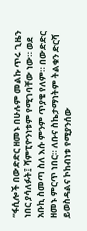“ፋሲሎች በውድድር ዘመኑ በሁሉም መልኩ ጥሩ ጊዜን ነበር ያሳለፉት፤ ሻምፒዮንነቱም የሚገባቸው ነው። ወደ አቡኪ ስመጣ ስለ እሱ ምንም ጥያቄ የለም። በውድድር ዘመኑ ምርጥ ነበር። ለቡና ስኬታማነትም ትልቁን ድርሻ ይወስዳልና ኮከብነቱ የሚያንሰው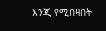እንጂ የሚበዛበት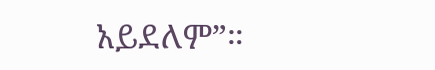አይደለም”።